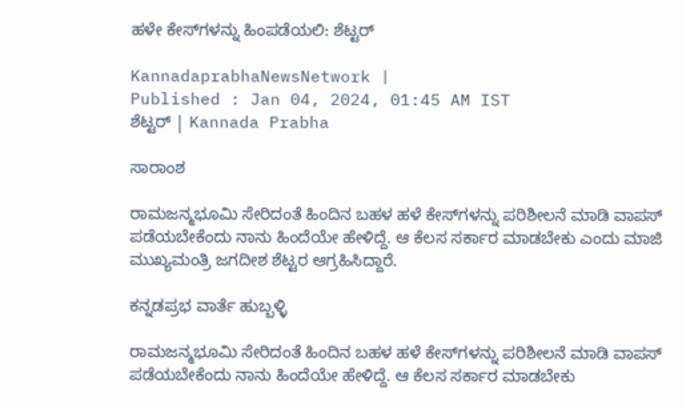ಹಳೇ ಕೇಸ್‌ಗಳನ್ನು ಹಿಂಪಡೆಯಲಿ: ಶೆಟ್ಟರ್‌

KannadaprabhaNewsNetwork |
Published : Jan 04, 2024, 01:45 AM IST
ಶೆಟ್ಟರ್ | Kannada Prabha

ಸಾರಾಂಶ

ರಾಮಜನ್ಮಭೂಮಿ ಸೇರಿದಂತೆ ಹಿಂದಿನ ಬಹಳ ಹಳೆ ಕೇಸ್‌ಗಳನ್ನು ಪರಿಶೀಲನೆ ಮಾಡಿ ವಾಪಸ್‌ ಪಡೆಯಬೇಕೆಂದು ನಾನು ಹಿಂದೆಯೇ ಹೇಳಿದ್ದೆ. ಆ ಕೆಲಸ ಸರ್ಕಾರ ಮಾಡಬೇಕು ಎಂದು ಮಾಜಿ ಮುಖ್ಯಮಂತ್ರಿ ಜಗದೀಶ ಶೆಟ್ಟರ ಆಗ್ರಹಿಸಿದ್ದಾರೆ.

ಕನ್ನಡಪ್ರಭ ವಾರ್ತೆ ಹುಬ್ಬಳ್ಳಿ

ರಾಮಜನ್ಮಭೂಮಿ ಸೇರಿದಂತೆ ಹಿಂದಿನ ಬಹಳ ಹಳೆ ಕೇಸ್‌ಗಳನ್ನು ಪರಿಶೀಲನೆ ಮಾಡಿ ವಾಪಸ್‌ ಪಡೆಯಬೇಕೆಂದು ನಾನು ಹಿಂದೆಯೇ ಹೇಳಿದ್ದೆ. ಆ ಕೆಲಸ ಸರ್ಕಾರ ಮಾಡಬೇಕು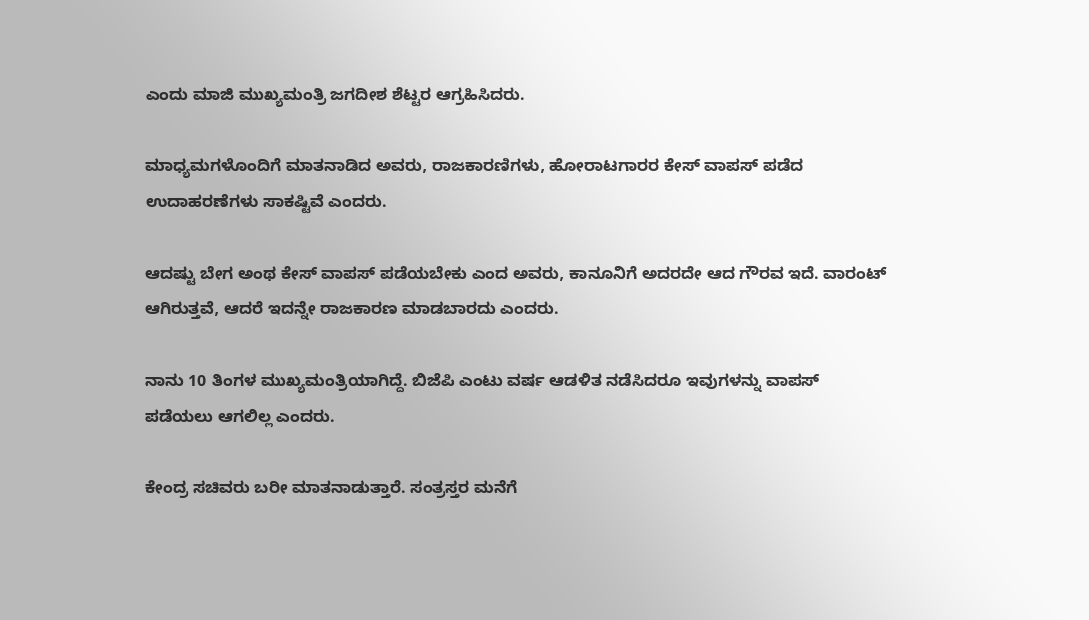ಎಂದು ಮಾಜಿ ಮುಖ್ಯಮಂತ್ರಿ ಜಗದೀಶ ಶೆಟ್ಟರ ಆಗ್ರಹಿಸಿದರು.

ಮಾಧ್ಯಮಗಳೊಂದಿಗೆ ಮಾತನಾಡಿದ ಅವರು, ರಾಜಕಾರಣಿಗಳು, ಹೋರಾಟಗಾರರ ಕೇಸ್‌ ವಾಪಸ್‌ ಪಡೆದ ಉದಾಹರಣೆಗಳು ಸಾಕಷ್ಟಿವೆ ಎಂದರು.

ಆದಷ್ಟು ಬೇಗ ಅಂಥ ಕೇಸ್‌ ವಾಪಸ್‌ ಪಡೆಯಬೇಕು ಎಂದ ಅವರು, ಕಾನೂನಿಗೆ ಅದರದೇ ಆದ ಗೌರವ ಇದೆ. ವಾರಂಟ್ ಆಗಿರುತ್ತವೆ, ಆದರೆ ಇದನ್ನೇ ರಾಜಕಾರಣ‌ ಮಾಡಬಾರದು ಎಂದರು.

ನಾನು 10 ತಿಂಗಳ ಮುಖ್ಯಮಂತ್ರಿಯಾಗಿದ್ದೆ. ಬಿಜೆಪಿ ಎಂಟು ವರ್ಷ ಆಡಳಿತ ನಡೆಸಿದರೂ ಇವುಗಳನ್ನು ವಾಪಸ್‌ ಪಡೆಯಲು ಆಗಲಿಲ್ಲ ಎಂದರು.

ಕೇಂದ್ರ ಸಚಿವರು ಬರೀ ಮಾತನಾಡುತ್ತಾರೆ. ಸಂತ್ರಸ್ತರ ಮನೆಗೆ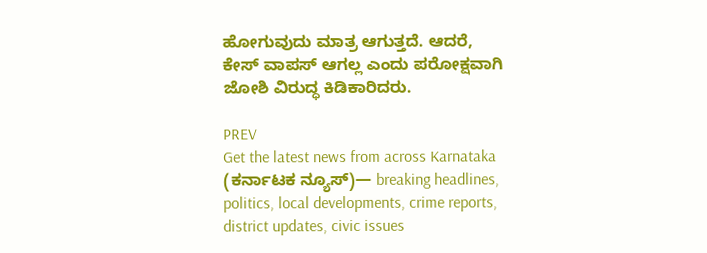ಹೋಗುವುದು ಮಾತ್ರ ಆಗುತ್ತದೆ. ಆದರೆ‌, ಕೇಸ್ ವಾಪಸ್ ಆಗಲ್ಲ ಎಂದು ಪರೋಕ್ಷವಾಗಿ ಜೋಶಿ ವಿರುದ್ಧ ಕಿಡಿಕಾರಿದರು.

PREV
Get the latest news from across Karnataka (ಕರ್ನಾಟಕ ನ್ಯೂಸ್)— breaking headlines, politics, local developments, crime reports, district updates, civic issues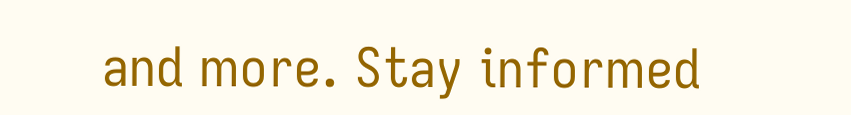and more. Stay informed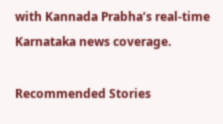with Kannada Prabha’s real‑time Karnataka news coverage.

Recommended Stories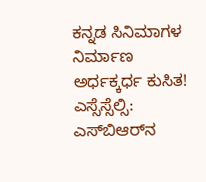ಕನ್ನಡ ಸಿನಿಮಾಗಳ ನಿರ್ಮಾಣ ಅರ್ಧಕ್ಕರ್ಧ ಕುಸಿತ!
ಎಸ್ಸೆಸ್ಸೆಲ್ಸಿ: ಎಸ್‌ಬಿಆರ್‌ನ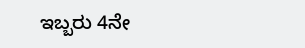ಇಬ್ಬರು 4ನೇ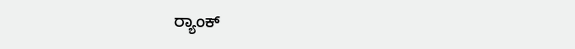ರ್‍ಯಾಂಕ್